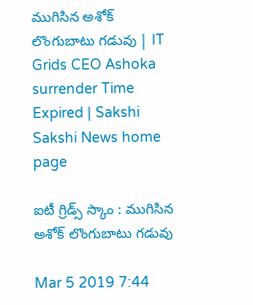ముగిసిన అశోక్‌ లొంగుబాటు గడువు | IT Grids CEO Ashoka surrender Time Expired | Sakshi
Sakshi News home page

ఐటీ గ్రిడ్స్‌ స్కాం : ముగిసిన అశోక్‌ లొంగుబాటు గడువు

Mar 5 2019 7:44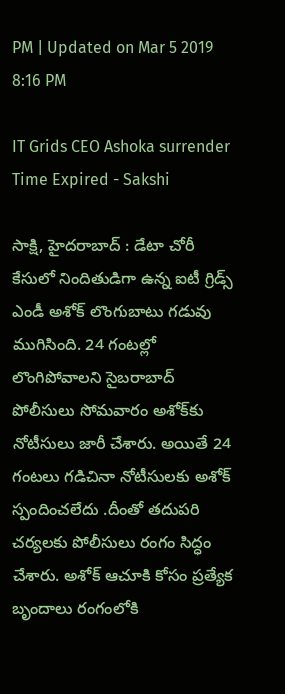PM | Updated on Mar 5 2019 8:16 PM

IT Grids CEO Ashoka surrender Time Expired - Sakshi

సాక్షి, హైదరాబాద్‌ : డేటా చోరీ కేసులో నిందితుడిగా ఉన్న ఐటీ గ్రిడ్స్‌ ఎండీ అశోక్‌ లొంగుబాటు గడువు ముగిసింది. 24 గంటల్లో లొంగిపోవాలని సైబరాబాద్‌ పోలీసులు సోమవారం అశోక్‌కు నోటీసులు జారీ చేశారు. అయితే 24 గంటలు గడిచినా నోటీసులకు అశోక్‌ స్పందించలేదు .దీంతో తదుపరి చర్యలకు పోలీసులు రంగం సిద్ధం చేశారు. అశోక్‌ ఆచూకి కోసం ప్రత్యేక బృందాలు రంగంలోకి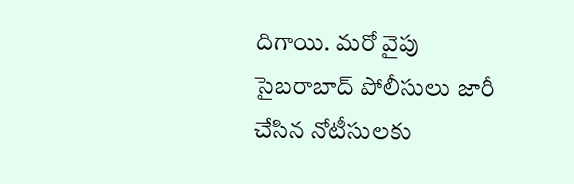దిగాయి. మరో వైపు సైబరాబాద్‌ పోలీసులు జారీ చేసిన నోటీసులకు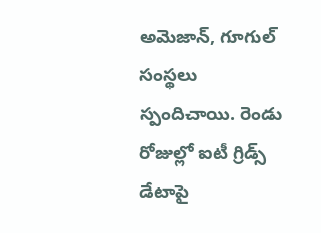అమెజాన్‌, గూగుల్‌ సంస్థలు స్పందిచాయి. రెండు రోజుల్లో ఐటీ గ్రిడ్స్‌ డేటాపై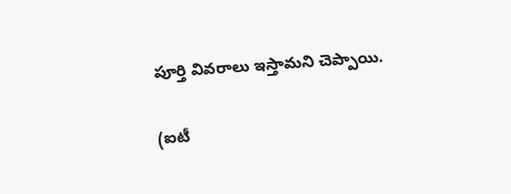పూర్తి వివరాలు ఇస్తామని చెప్పాయి.

(ఐటీ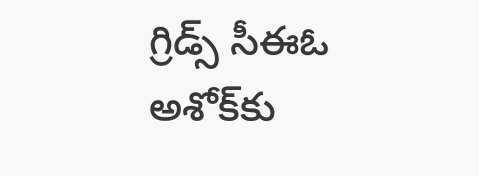గ్రిడ్స్‌ సీఈఓ అశోక్‌కు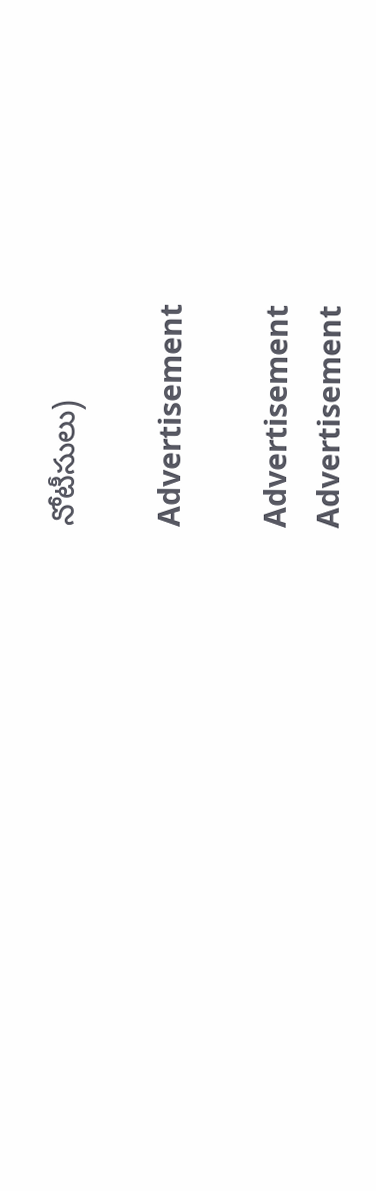నోటీసులు)

Advertisement

Advertisement
Advertisement